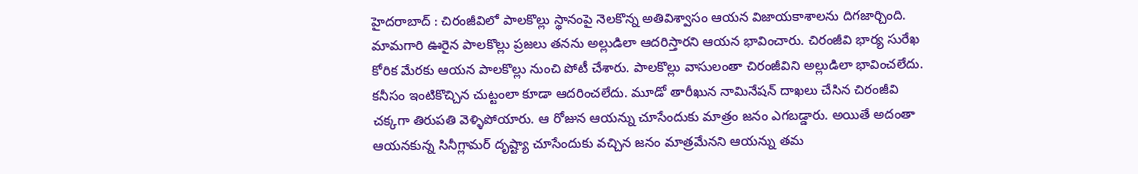హైదరాబాద్ : చిరంజీవిలో పాలకొల్లు స్థానంపై నెలకొన్న అతివిశ్వాసం ఆయన విజాయకాశాలను దిగజార్చింది. మామగారి ఊరైన పాలకొల్లు ప్రజలు తనను అల్లుడిలా ఆదరిస్తారని ఆయన భావించారు. చిరంజీవి భార్య సురేఖ కోరిక మేరకు ఆయన పాలకొల్లు నుంచి పోటీ చేశారు. పాలకొల్లు వాసులంతా చిరంజీవిని అల్లుడిలా భావించలేదు. కనీసం ఇంటికొచ్చిన చుట్టంలా కూడా ఆదరించలేదు. మూడో తారీఖున నామినేషన్ దాఖలు చేసిన చిరంజీవి చక్కగా తిరుపతి వెళ్ళిపోయారు. ఆ రోజున ఆయన్ను చూసేందుకు మాత్రం జనం ఎగబడ్డారు. అయితే అదంతా ఆయనకున్న సినీగ్లామర్ దృష్ట్యా చూసేందుకు వచ్చిన జనం మాత్రమేనని ఆయన్ను తమ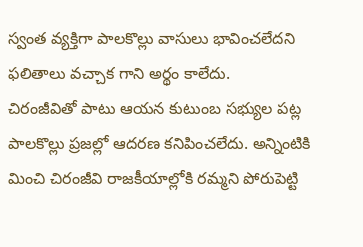స్వంత వ్యక్తిగా పాలకొల్లు వాసులు భావించలేదని ఫలితాలు వచ్చాక గాని అర్థం కాలేదు.
చిరంజీవితో పాటు ఆయన కుటుంబ సభ్యుల పట్ల పాలకొల్లు ప్రజల్లో ఆదరణ కనిపించలేదు. అన్నింటికి మించి చిరంజీవి రాజకీయాల్లోకి రమ్మని పోరుపెట్టి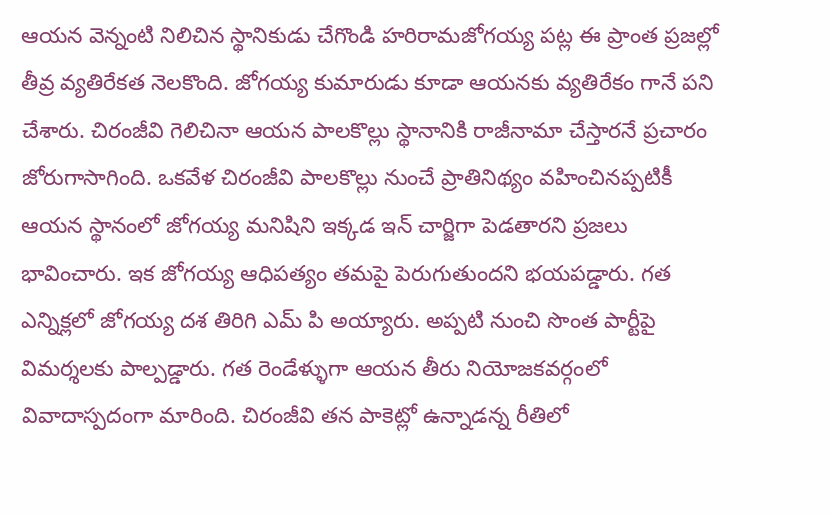ఆయన వెన్నంటి నిలిచిన స్థానికుడు చేగొండి హరిరామజోగయ్య పట్ల ఈ ప్రాంత ప్రజల్లో తీవ్ర వ్యతిరేకత నెలకొంది. జోగయ్య కుమారుడు కూడా ఆయనకు వ్యతిరేకం గానే పని చేశారు. చిరంజీవి గెలిచినా ఆయన పాలకొల్లు స్థానానికి రాజీనామా చేస్తారనే ప్రచారం జోరుగాసాగింది. ఒకవేళ చిరంజీవి పాలకొల్లు నుంచే ప్రాతినిథ్యం వహించినప్పటికీ ఆయన స్థానంలో జోగయ్య మనిషిని ఇక్కడ ఇన్ చార్జిగా పెడతారని ప్రజలు భావించారు. ఇక జోగయ్య ఆధిపత్యం తమపై పెరుగుతుందని భయపడ్డారు. గత ఎన్నిక్లలో జోగయ్య దశ తిరిగి ఎమ్ పి అయ్యారు. అప్పటి నుంచి సొంత పార్టీపై విమర్శలకు పాల్పడ్డారు. గత రెండేళ్ళుగా ఆయన తీరు నియోజకవర్గంలో వివాదాస్పదంగా మారింది. చిరంజీవి తన పాకెట్లో ఉన్నాడన్న రీతిలో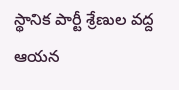స్థానిక పార్టీ శ్రేణుల వద్ద ఆయన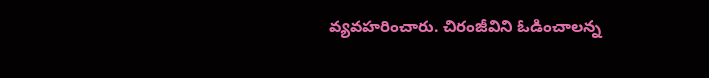వ్యవహరించారు. చిరంజీవిని ఓడించాలన్న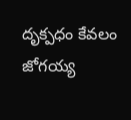దృక్పధం కేవలం జోగయ్య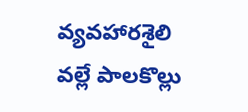వ్యవహారశైలి వల్లే పాలకొల్లు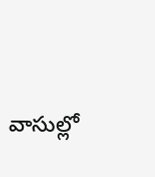వాసుల్లో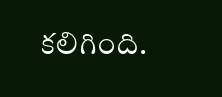కలిగింది.